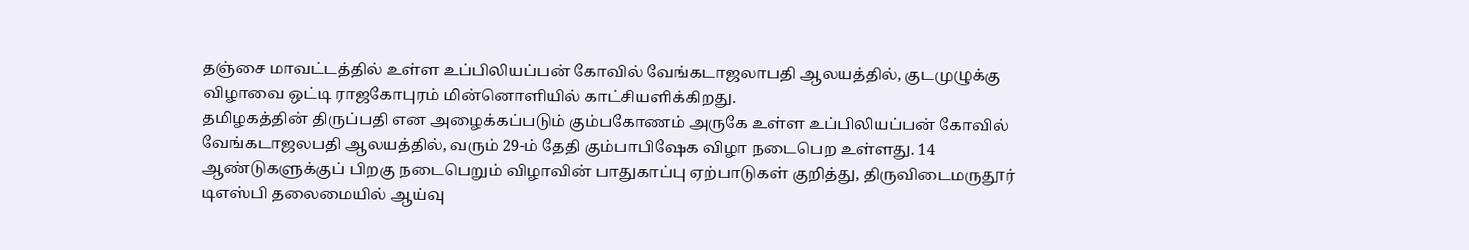தஞ்சை மாவட்டத்தில் உள்ள உப்பிலியப்பன் கோவில் வேங்கடாஜலாபதி ஆலயத்தில், குடமுழுக்கு விழாவை ஒட்டி ராஜகோபுரம் மின்னொளியில் காட்சியளிக்கிறது.
தமிழகத்தின் திருப்பதி என அழைக்கப்படும் கும்பகோணம் அருகே உள்ள உப்பிலியப்பன் கோவில் வேங்கடாஜலபதி ஆலயத்தில், வரும் 29-ம் தேதி கும்பாபிஷேக விழா நடைபெற உள்ளது. 14 ஆண்டுகளுக்குப் பிறகு நடைபெறும் விழாவின் பாதுகாப்பு ஏற்பாடுகள் குறித்து, திருவிடைமருதூர் டிஎஸ்பி தலைமையில் ஆய்வு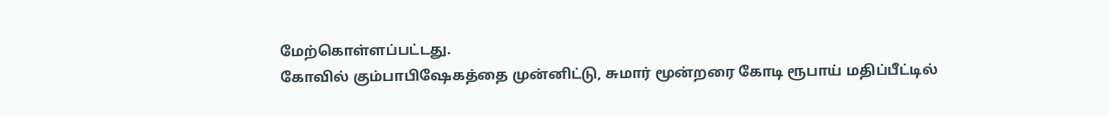மேற்கொள்ளப்பட்டது.
கோவில் கும்பாபிஷேகத்தை முன்னிட்டு, சுமார் மூன்றரை கோடி ரூபாய் மதிப்பீட்டில்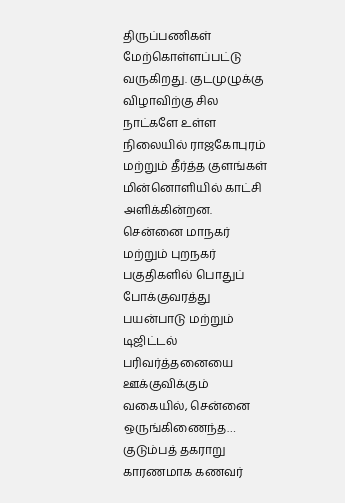திருப்பணிகள் மேற்கொள்ளப்பட்டு வருகிறது. குடமுழுக்கு விழாவிற்கு சில நாட்களே உள்ள நிலையில் ராஜகோபுரம் மற்றும் தீர்த்த குளங்கள் மின்னொளியில் காட்சி அளிக்கின்றன.
சென்னை மாநகர் மற்றும் புறநகர் பகுதிகளில் பொதுப் போக்குவரத்து பயன்பாடு மற்றும் டிஜிட்டல் பரிவர்த்தனையை ஊக்குவிக்கும் வகையில், சென்னை ஒருங்கிணைந்த…
குடும்பத் தகராறு காரணமாக கணவர்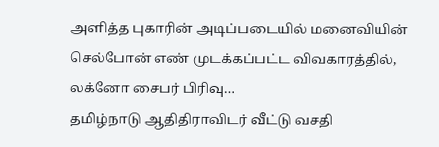அளித்த புகாரின் அடிப்படையில் மனைவியின் செல்போன் எண் முடக்கப்பட்ட விவகாரத்தில், லக்னோ சைபர் பிரிவு…
தமிழ்நாடு ஆதிதிராவிடர் வீட்டு வசதி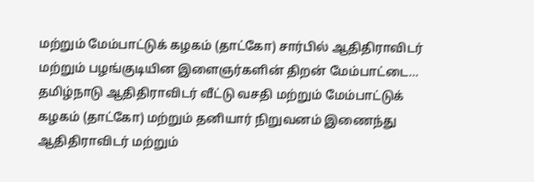மற்றும் மேம்பாட்டுக் கழகம் (தாட்கோ) சார்பில் ஆதிதிராவிடர் மற்றும் பழங்குடியின இளைஞர்களின் திறன் மேம்பாட்டை…
தமிழ்நாடு ஆதிதிராவிடர் வீட்டு வசதி மற்றும் மேம்பாட்டுக் கழகம் (தாட்கோ) மற்றும் தனியார் நிறுவனம் இணைந்து ஆதிதிராவிடர் மற்றும்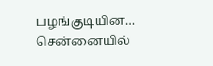பழங்குடியின…
சென்னையில்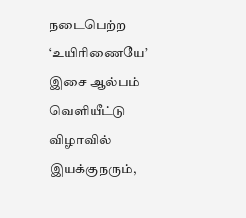நடைபெற்ற ‘உயிரிணையே’ இசை ஆல்பம் வெளியீட்டு விழாவில் இயக்குநரும்,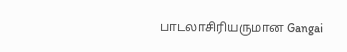பாடலாசிரியருமான Gangai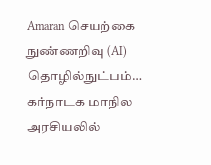Amaran செயற்கை நுண்ணறிவு (AI) தொழில்நுட்பம்…
கர்நாடக மாநில அரசியலில்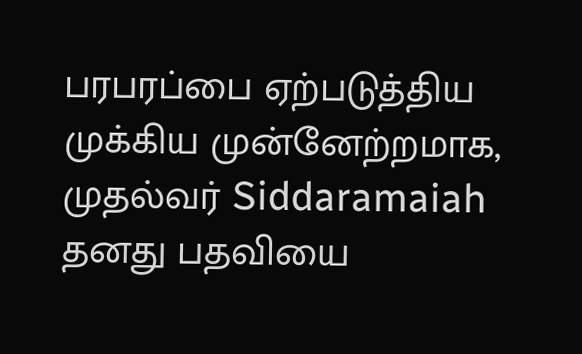பரபரப்பை ஏற்படுத்திய முக்கிய முன்னேற்றமாக, முதல்வர் Siddaramaiah தனது பதவியை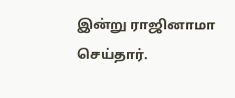இன்று ராஜினாமா செய்தார்.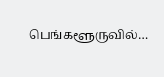பெங்களூருவில்…